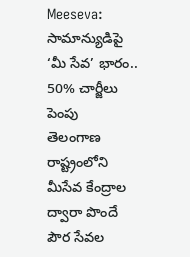Meeseva: సామాన్యుడిపై ‘మీ సేవ’ భారం.. 50% చార్జీలు పెంపు
తెలంగాణ రాష్ట్రంలోని మీసేవ కేంద్రాల ద్వారా పొందే పౌర సేవల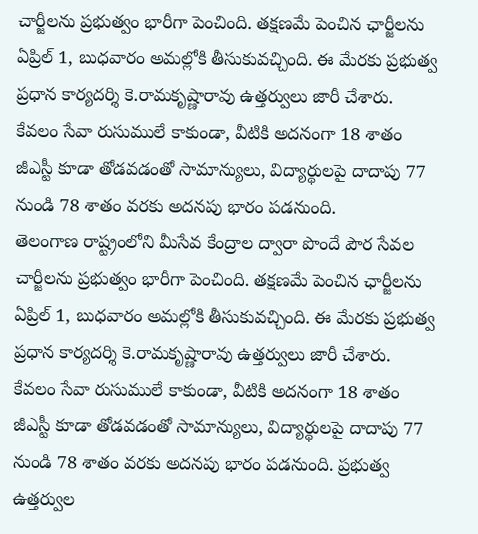చార్జీలను ప్రభుత్వం భారీగా పెంచింది. తక్షణమే పెంచిన ఛార్జీలను ఏప్రిల్ 1, బుధవారం అమల్లోకి తీసుకువచ్చింది. ఈ మేరకు ప్రభుత్వ ప్రధాన కార్యదర్శి కె.రామకృష్ణారావు ఉత్తర్వులు జారీ చేశారు. కేవలం సేవా రుసుములే కాకుండా, వీటికి అదనంగా 18 శాతం జీఎస్టీ కూడా తోడవడంతో సామాన్యులు, విద్యార్థులపై దాదాపు 77 నుండి 78 శాతం వరకు అదనపు భారం పడనుంది.
తెలంగాణ రాష్ట్రంలోని మీసేవ కేంద్రాల ద్వారా పొందే పౌర సేవల చార్జీలను ప్రభుత్వం భారీగా పెంచింది. తక్షణమే పెంచిన ఛార్జీలను ఏప్రిల్ 1, బుధవారం అమల్లోకి తీసుకువచ్చింది. ఈ మేరకు ప్రభుత్వ ప్రధాన కార్యదర్శి కె.రామకృష్ణారావు ఉత్తర్వులు జారీ చేశారు. కేవలం సేవా రుసుములే కాకుండా, వీటికి అదనంగా 18 శాతం జీఎస్టీ కూడా తోడవడంతో సామాన్యులు, విద్యార్థులపై దాదాపు 77 నుండి 78 శాతం వరకు అదనపు భారం పడనుంది. ప్రభుత్వ ఉత్తర్వుల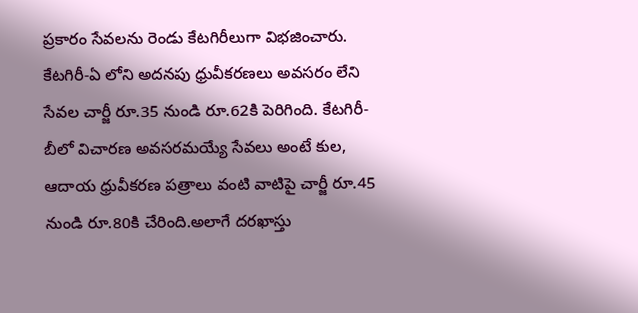ప్రకారం సేవలను రెండు కేటగిరీలుగా విభజించారు. కేటగిరీ-ఏ లోని అదనపు ధ్రువీకరణలు అవసరం లేని సేవల చార్జీ రూ.35 నుండి రూ.62కి పెరిగింది. కేటగిరీ-బీలో విచారణ అవసరమయ్యే సేవలు అంటే కుల, ఆదాయ ధ్రువీకరణ పత్రాలు వంటి వాటిపై చార్జీ రూ.45 నుండి రూ.80కి చేరింది.అలాగే దరఖాస్తు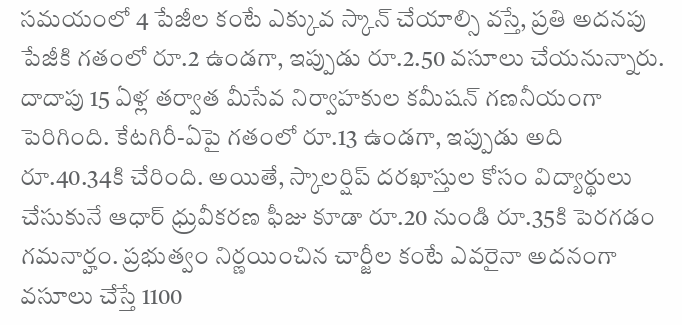సమయంలో 4 పేజీల కంటే ఎక్కువ స్కాన్ చేయాల్సి వస్తే, ప్రతి అదనపు పేజీకి గతంలో రూ.2 ఉండగా, ఇప్పుడు రూ.2.50 వసూలు చేయనున్నారు. దాదాపు 15 ఏళ్ల తర్వాత మీసేవ నిర్వాహకుల కమీషన్ గణనీయంగా పెరిగింది. కేటగిరీ-ఏపై గతంలో రూ.13 ఉండగా, ఇప్పుడు అది రూ.40.34కి చేరింది. అయితే, స్కాలర్షిప్ దరఖాస్తుల కోసం విద్యార్థులు చేసుకునే ఆధార్ ధ్రువీకరణ ఫీజు కూడా రూ.20 నుండి రూ.35కి పెరగడం గమనార్హం. ప్రభుత్వం నిర్ణయించిన చార్జీల కంటే ఎవరైనా అదనంగా వసూలు చేస్తే 1100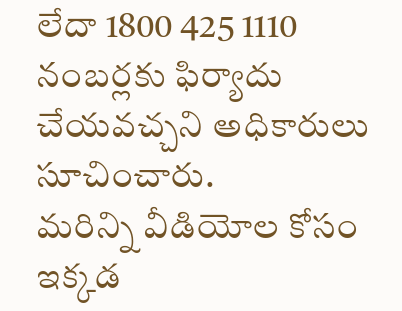లేదా 1800 425 1110 నంబర్లకు ఫిర్యాదు చేయవచ్చని అధికారులు సూచించారు.
మరిన్ని వీడియోల కోసం ఇక్కడ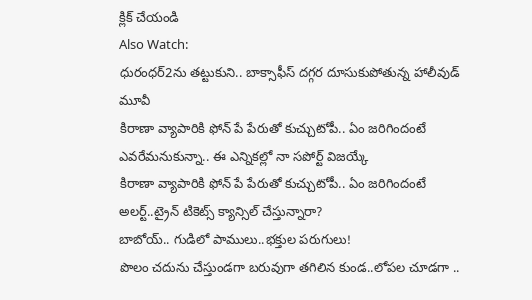క్లిక్ చేయండి
Also Watch:
ధురంధర్2ను తట్టుకుని.. బాక్సాఫీస్ దగ్గర దూసుకుపోతున్న హాలీవుడ్ మూవీ
కిరాణా వ్యాపారికి ఫోన్ పే పేరుతో కుచ్చుటోపీ.. ఏం జరిగిందంటే
ఎవరేమనుకున్నా.. ఈ ఎన్నికల్లో నా సపోర్ట్ విజయ్కే
కిరాణా వ్యాపారికి ఫోన్ పే పేరుతో కుచ్చుటోపీ.. ఏం జరిగిందంటే
అలర్ట్..ట్రైన్ టికెట్స్ క్యాన్సిల్ చేస్తున్నారా?
బాబోయ్.. గుడిలో పాములు..భక్తుల పరుగులు!
పొలం చదును చేస్తుండగా బరువుగా తగిలిన కుండ..లోపల చూడగా ..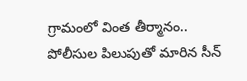గ్రామంలో వింత తీర్మానం.. పోలీసుల పిలుపుతో మారిన సీన్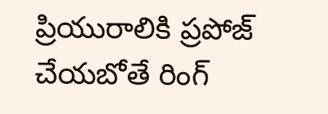ప్రియురాలికి ప్రపోజ్ చేయబోతే రింగ్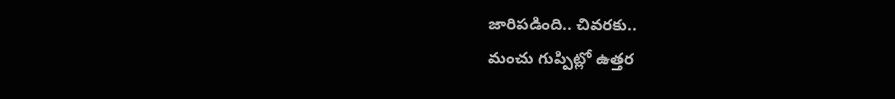జారిపడింది.. చివరకు..
మంచు గుప్పిట్లో ఉత్తర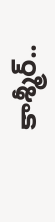కాశ్మీర్..